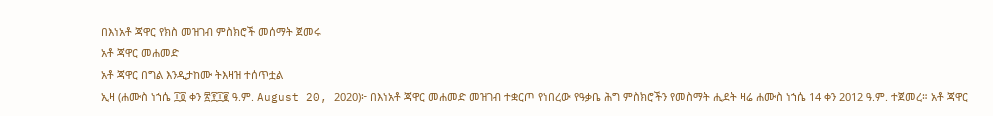በእነአቶ ጃዋር የክስ መዝገብ ምስክሮች መሰማት ጀመሩ
አቶ ጃዋር መሐመድ
አቶ ጃዋር በግል እንዲታከሙ ትእዛዝ ተሰጥቷል
ኢዛ (ሐሙስ ነኀሴ ፲፬ ቀን ፳፻፲፪ ዓ.ም. August 20, 2020)፦ በእነአቶ ጃዋር መሐመድ መዝገብ ተቋርጦ የነበረው የዓቃቤ ሕግ ምስክሮችን የመስማት ሒደት ዛሬ ሐሙስ ነኀሴ 14 ቀን 2012 ዓ.ም. ተጀመረ። አቶ ጃዋር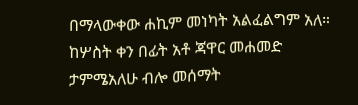በማላውቀው ሐኪም መነካት አልፈልግም አለ።
ከሦስት ቀን በፊት አቶ ጃዋር መሐመድ ታምሜአለሁ ብሎ መሰማት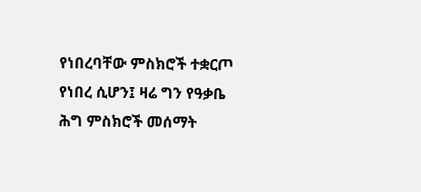የነበረባቸው ምስክሮች ተቋርጦ የነበረ ሲሆን፤ ዛሬ ግን የዓቃቤ ሕግ ምስክሮች መሰማት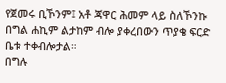የጀመሩ ቢኾንም፤ አቶ ጃዋር ሕመም ላይ ስለኾንኩ በግል ሐኪም ልታከም ብሎ ያቀረበውን ጥያቄ ፍርድ ቤቱ ተቀብሎታል።
በግሉ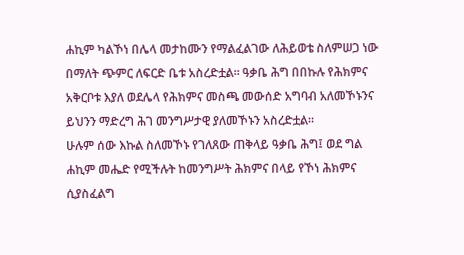ሐኪም ካልኾነ በሌላ መታከሙን የማልፈልገው ለሕይወቴ ስለምሠጋ ነው በማለት ጭምር ለፍርድ ቤቱ አስረድቷል። ዓቃቤ ሕግ በበኩሉ የሕክምና አቅርቦቱ እያለ ወደሌላ የሕክምና መስጫ መውሰድ አግባብ አለመኾኑንና ይህንን ማድረግ ሕገ መንግሥታዊ ያለመኾኑን አስረድቷል።
ሁሉም ሰው እኩል ስለመኾኑ የገለጸው ጠቅላይ ዓቃቤ ሕግ፤ ወደ ግል ሐኪም መሔድ የሚችሉት ከመንግሥት ሕክምና በላይ የኾነ ሕክምና ሲያስፈልግ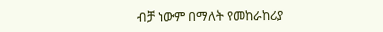ብቻ ነውም በማለት የመከራከሪያ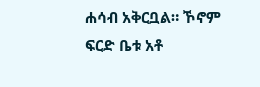ሐሳብ አቅርቧል። ኾኖም ፍርድ ቤቱ አቶ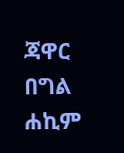ጃዋር በግል ሐኪም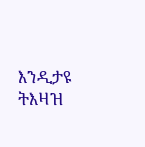እንዲታዩ ትእዛዝ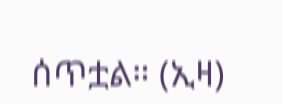ሰጥቷል። (ኢዛ)